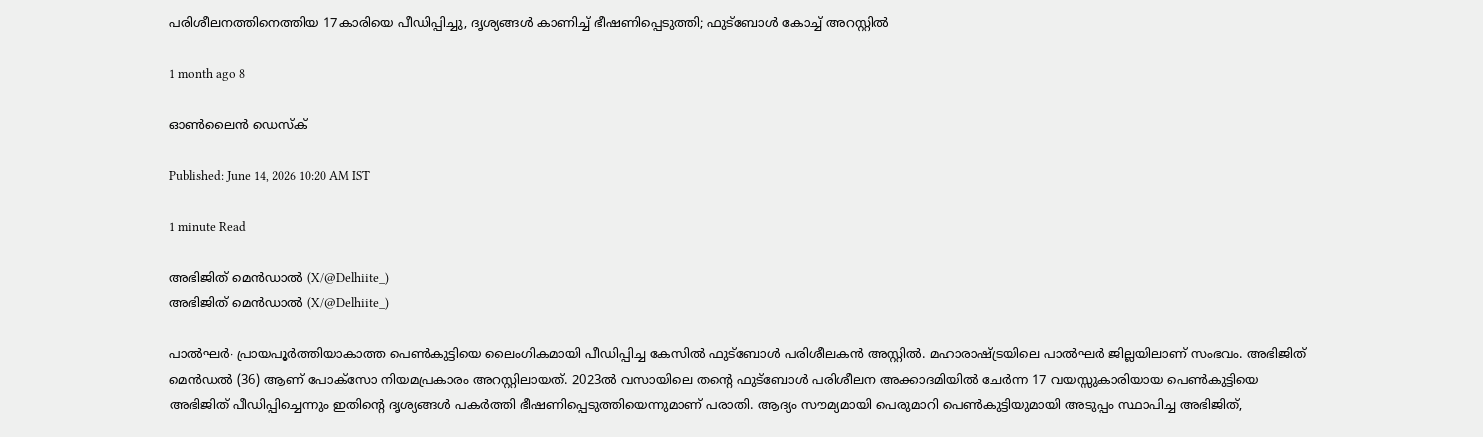പരിശീലനത്തിനെത്തിയ 17കാരിയെ പീഡിപ്പിച്ചു, ദൃശ്യങ്ങൾ കാണിച്ച് ഭീഷണിപ്പെടുത്തി; ഫുട്ബോൾ കോച്ച് അറസ്റ്റിൽ

1 month ago 8

ഓൺലൈൻ ഡെസ്‌ക്

Published: June 14, 2026 10:20 AM IST

1 minute Read

അഭിജിത് മെൻഡാൽ (X/@Delhiite_)
അഭിജിത് മെൻഡാൽ (X/@Delhiite_)

പാൽഘർ∙ പ്രായപൂർത്തിയാകാത്ത പെൺകുട്ടിയെ ലൈംഗികമായി പീഡിപ്പിച്ച കേസിൽ ഫുട്ബോൾ പരിശീലകൻ അസ്റ്റിൽ. മഹാരാഷ്ട്രയിലെ പാൽഘർ ജില്ലയിലാണ് സംഭവം. അഭിജിത് മെൻഡൽ (36) ആണ് പോക്സോ നിയമപ്രകാരം അറസ്റ്റിലായത്. 2023ൽ വസായിലെ തന്റെ ഫുട്ബോൾ പരിശീലന അക്കാദമിയിൽ ചേർന്ന 17 വയസ്സുകാരിയായ പെൺകുട്ടിയെ അഭിജിത് പീഡിപ്പിച്ചെന്നും ഇതിന്റെ ദൃശ്യങ്ങൾ പകർത്തി ഭീഷണിപ്പെടുത്തിയെന്നുമാണ് പരാതി. ആദ്യം സൗമ്യമായി പെരുമാറി പെൺകുട്ടിയുമായി അടുപ്പം സ്ഥാപിച്ച അഭിജിത്,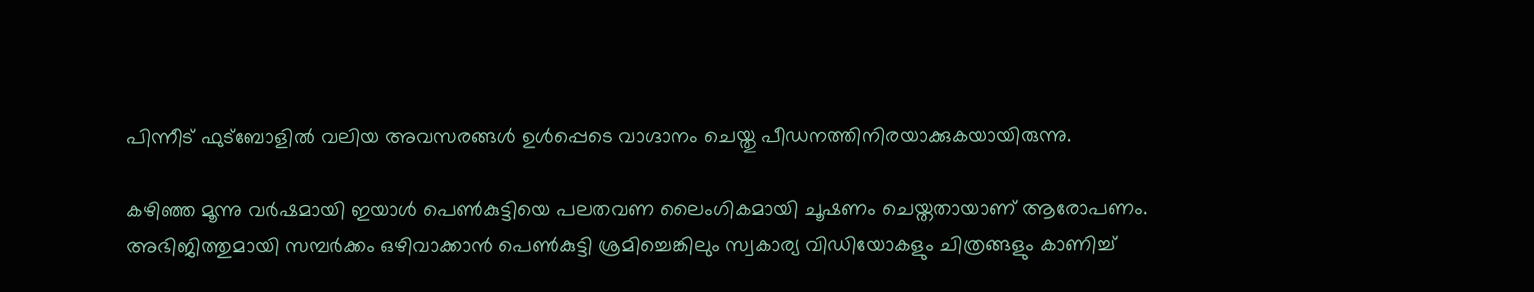പിന്നീട് ഫുട്ബോളിൽ വലിയ അവസരങ്ങൾ ഉൾപ്പെടെ വാഗ്ദാനം ചെയ്തു പീഡനത്തിനിരയാക്കുകയായിരുന്നു.

കഴിഞ്ഞ മൂന്നു വർഷമായി ഇയാൾ പെൺകുട്ടിയെ പലതവണ ലൈംഗികമായി ചൂഷണം ചെയ്തതായാണ് ആരോപണം. അഭിജിത്തുമായി സമ്പർക്കം ഒഴിവാക്കാൻ പെൺകുട്ടി ശ്രമിച്ചെങ്കിലും സ്വകാര്യ വിഡിയോകളും ചിത്രങ്ങളും കാണിച്ച്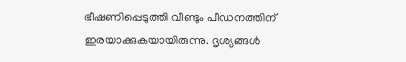ഭീഷണിപ്പെടുത്തി വീണ്ടും പീഡനത്തിന് ഇരയാക്കുകയായിരുന്നു. ദൃശ്യങ്ങൾ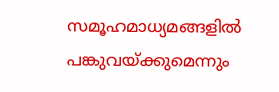സമൂഹമാധ്യമങ്ങളിൽ പങ്കുവയ്ക്കുമെന്നും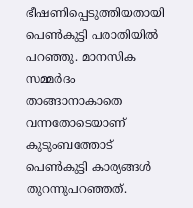ഭീഷണിപ്പെടുത്തിയതായി പെൺകുട്ടി പരാതിയിൽ പറഞ്ഞു. മാനസിക സമ്മർദം താങ്ങാനാകാതെ വന്നതോടെയാണ് കുടുംബത്തോട് പെൺകുട്ടി കാര്യങ്ങൾ തുറന്നുപറഞ്ഞത്.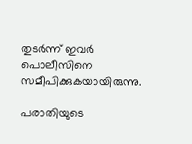തുടർന്ന് ഇവർ പൊലീസിനെ സമീപിക്കുകയായിരുന്നു.

പരാതിയുടെ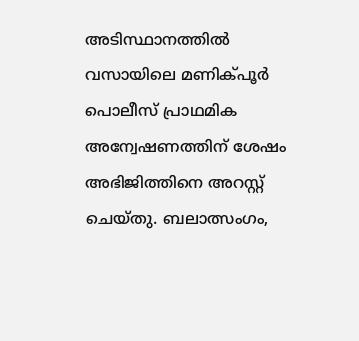അടിസ്ഥാനത്തിൽ വസായിലെ മണിക്പൂർ പൊലീസ് പ്രാഥമിക അന്വേഷണത്തിന് ശേഷം അഭിജിത്തിനെ അറസ്റ്റ് ചെയ്തു. ബലാത്സംഗം,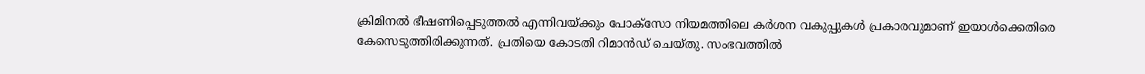ക്രിമിനൽ ഭീഷണിപ്പെടുത്തൽ എന്നിവയ്ക്കും പോക്സോ നിയമത്തിലെ കർശന വകുപ്പുകൾ പ്രകാരവുമാണ് ഇയാൾക്കെതിരെ കേസെടുത്തിരിക്കുന്നത്. പ്രതിയെ കോടതി റിമാൻഡ് ചെയ്തു. സംഭവത്തിൽ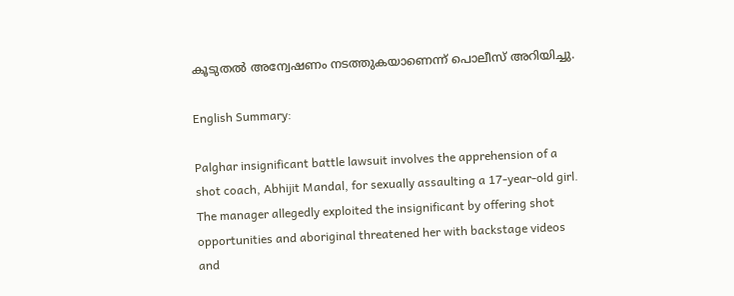കൂടുതൽ അന്വേഷണം നടത്തുകയാണെന്ന് പൊലീസ് അറിയിച്ചു.

English Summary:

Palghar insignificant battle lawsuit involves the apprehension of a shot coach, Abhijit Mandal, for sexually assaulting a 17-year-old girl. The manager allegedly exploited the insignificant by offering shot opportunities and aboriginal threatened her with backstage videos and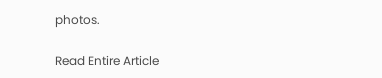photos.

Read Entire Article